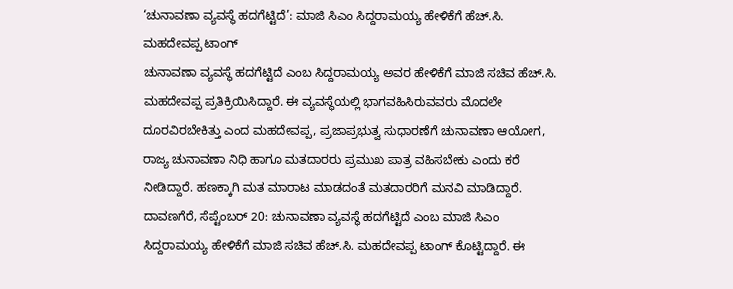‘ಚುನಾವಣಾ ವ್ಯವಸ್ಥೆ ಹದಗೆಟ್ಟಿದೆ’: ಮಾಜಿ ಸಿಎಂ ಸಿದ್ದರಾಮಯ್ಯ ಹೇಳಿಕೆಗೆ ಹೆಚ್.ಸಿ. ಮಹದೇವಪ್ಪ ಟಾಂಗ್
ಚುನಾವಣಾ ವ್ಯವಸ್ಥೆ ಹದಗೆಟ್ಟಿದೆ ಎಂಬ ಸಿದ್ದರಾಮಯ್ಯ ಅವರ ಹೇಳಿಕೆಗೆ ಮಾಜಿ ಸಚಿವ ಹೆಚ್.ಸಿ. ಮಹದೇವಪ್ಪ ಪ್ರತಿಕ್ರಿಯಿಸಿದ್ದಾರೆ. ಈ ವ್ಯವಸ್ಥೆಯಲ್ಲಿ ಭಾಗವಹಿಸಿರುವವರು ಮೊದಲೇ ದೂರವಿರಬೇಕಿತ್ತು ಎಂದ ಮಹದೇವಪ್ಪ, ಪ್ರಜಾಪ್ರಭುತ್ವ ಸುಧಾರಣೆಗೆ ಚುನಾವಣಾ ಆಯೋಗ, ರಾಜ್ಯ ಚುನಾವಣಾ ನಿಧಿ ಹಾಗೂ ಮತದಾರರು ಪ್ರಮುಖ ಪಾತ್ರ ವಹಿಸಬೇಕು ಎಂದು ಕರೆ ನೀಡಿದ್ದಾರೆ. ಹಣಕ್ಕಾಗಿ ಮತ ಮಾರಾಟ ಮಾಡದಂತೆ ಮತದಾರರಿಗೆ ಮನವಿ ಮಾಡಿದ್ದಾರೆ.
ದಾವಣಗೆರೆ, ಸೆಪ್ಟೆಂಬರ್ 20: ಚುನಾವಣಾ ವ್ಯವಸ್ಥೆ ಹದಗೆಟ್ಟಿದೆ ಎಂಬ ಮಾಜಿ ಸಿಎಂ ಸಿದ್ದರಾಮಯ್ಯ ಹೇಳಿಕೆಗೆ ಮಾಜಿ ಸಚಿವ ಹೆಚ್.ಸಿ. ಮಹದೇವಪ್ಪ ಟಾಂಗ್ ಕೊಟ್ಟಿದ್ದಾರೆ. ಈ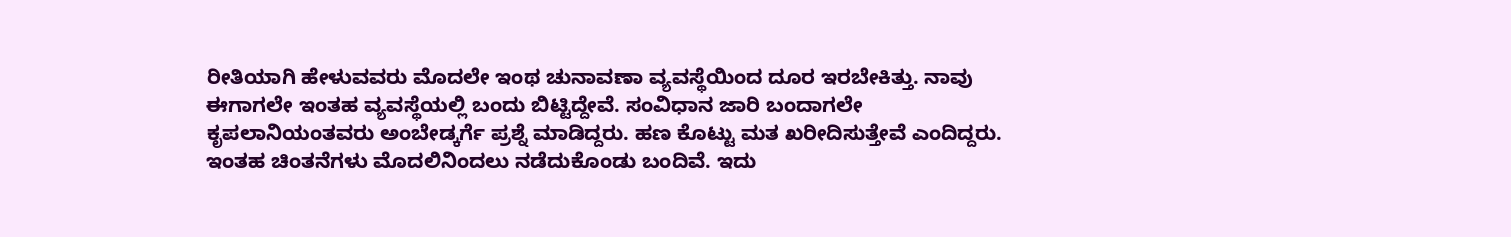ರೀತಿಯಾಗಿ ಹೇಳುವವರು ಮೊದಲೇ ಇಂಥ ಚುನಾವಣಾ ವ್ಯವಸ್ಥೆಯಿಂದ ದೂರ ಇರಬೇಕಿತ್ತು. ನಾವು ಈಗಾಗಲೇ ಇಂತಹ ವ್ಯವಸ್ಥೆಯಲ್ಲಿ ಬಂದು ಬಿಟ್ಟಿದ್ದೇವೆ. ಸಂವಿಧಾನ ಜಾರಿ ಬಂದಾಗಲೇ ಕೃಪಲಾನಿಯಂತವರು ಅಂಬೇಡ್ಕರ್ಗೆ ಪ್ರಶ್ನೆ ಮಾಡಿದ್ದರು. ಹಣ ಕೊಟ್ಟು ಮತ ಖರೀದಿಸುತ್ತೇವೆ ಎಂದಿದ್ದರು. ಇಂತಹ ಚಿಂತನೆಗಳು ಮೊದಲಿನಿಂದಲು ನಡೆದುಕೊಂಡು ಬಂದಿವೆ. ಇದು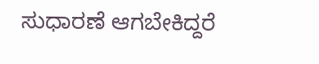ಸುಧಾರಣೆ ಆಗಬೇಕಿದ್ದರೆ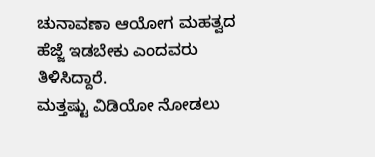ಚುನಾವಣಾ ಆಯೋಗ ಮಹತ್ವದ ಹೆಜ್ಜೆ ಇಡಬೇಕು ಎಂದವರು ತಿಳಿಸಿದ್ದಾರೆ.
ಮತ್ತಷ್ಟು ವಿಡಿಯೋ ನೋಡಲು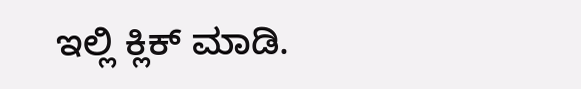ಇಲ್ಲಿ ಕ್ಲಿಕ್ ಮಾಡಿ.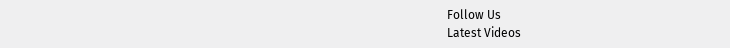Follow Us
Latest Videos